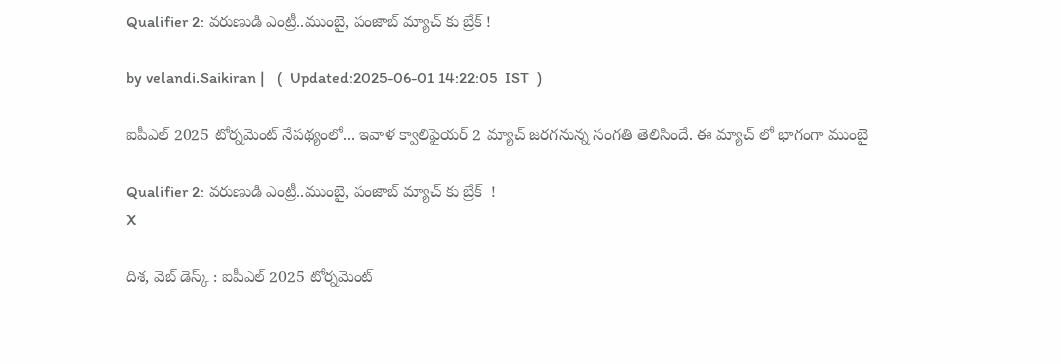Qualifier 2: వరుణుడి ఎంట్రీ..ముంబై, పంజాబ్ మ్యాచ్ కు బ్రేక్ !

by velandi.Saikiran |   (  Updated:2025-06-01 14:22:05  IST  )

ఐపీఎల్ 2025 టోర్నమెంట్ నేపథ్యంలో... ఇవాళ క్వాలిఫైయర్ 2 మ్యాచ్ జరగనున్న సంగతి తెలిసిందే. ఈ మ్యాచ్ లో భాగంగా ముంబై

Qualifier 2: వరుణుడి ఎంట్రీ..ముంబై, పంజాబ్ మ్యాచ్ కు బ్రేక్  !
X

దిశ, వెబ్ డెస్క్ : ఐపీఎల్ 2025 టోర్నమెంట్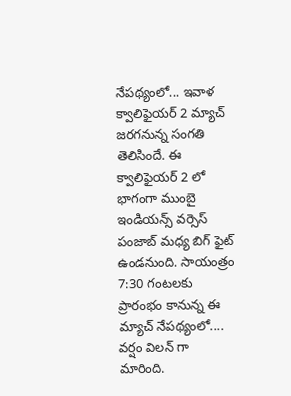నేపథ్యంలో... ఇవాళ క్వాలిఫైయర్ 2 మ్యాచ్ జరగనున్న సంగతి తెలిసిందే. ఈ క్వాలిఫైయర్ 2 లో భాగంగా ముంబై ఇండియన్స్ వర్సెస్ పంజాబ్ మధ్య బిగ్ ఫైట్ ఉండనుంది. సాయంత్రం 7:30 గంటలకు ప్రారంభం కానున్న ఈ మ్యాచ్ నేపథ్యంలో.... వర్షం విలన్ గా మారింది.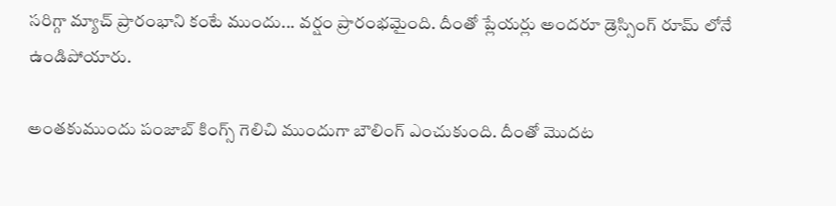సరిగ్గా మ్యాచ్ ప్రారంభాని కంటే ముందు... వర్షం ప్రారంభమైంది. దీంతో ప్లేయర్లు అందరూ డ్రెస్సింగ్ రూమ్ లోనే ఉండిపోయారు.

అంతకుముందు పంజాబ్ కింగ్స్ గెలిచి ముందుగా బౌలింగ్ ఎంచుకుంది. దీంతో మొదట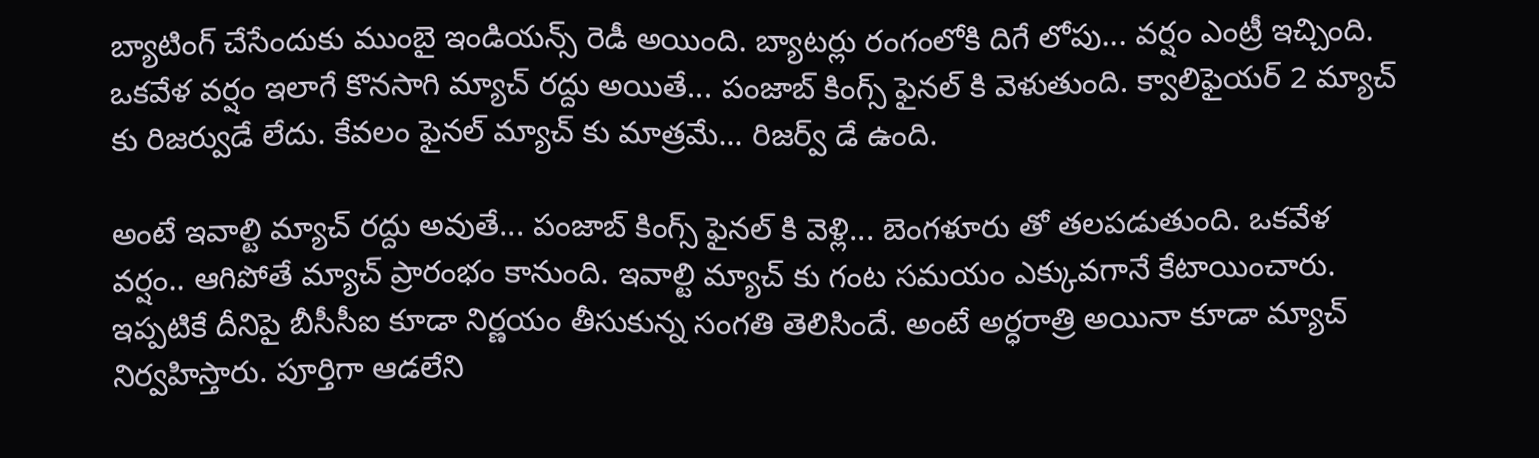బ్యాటింగ్ చేసేందుకు ముంబై ఇండియన్స్ రెడీ అయింది. బ్యాటర్లు రంగంలోకి దిగే లోపు... వర్షం ఎంట్రీ ఇచ్చింది. ఒకవేళ వర్షం ఇలాగే కొనసాగి మ్యాచ్ రద్దు అయితే... పంజాబ్ కింగ్స్ ఫైనల్ కి వెళుతుంది. క్వాలిఫైయర్ 2 మ్యాచ్ కు రిజర్వుడే లేదు. కేవలం ఫైనల్ మ్యాచ్ కు మాత్రమే... రిజర్వ్ డే ఉంది.

అంటే ఇవాల్టి మ్యాచ్ రద్దు అవుతే... పంజాబ్ కింగ్స్ ఫైనల్ కి వెళ్లి... బెంగళూరు తో తలపడుతుంది. ఒకవేళ వర్షం.. ఆగిపోతే మ్యాచ్ ప్రారంభం కానుంది. ఇవాల్టి మ్యాచ్ కు గంట సమయం ఎక్కువగానే కేటాయించారు. ఇప్పటికే దీనిపై బీసీసీఐ కూడా నిర్ణయం తీసుకున్న సంగతి తెలిసిందే. అంటే అర్ధరాత్రి అయినా కూడా మ్యాచ్ నిర్వహిస్తారు. పూర్తిగా ఆడలేని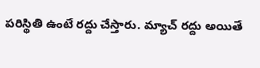పరిస్థితి ఉంటే రద్దు చేస్తారు. మ్యాచ్ రద్దు అయితే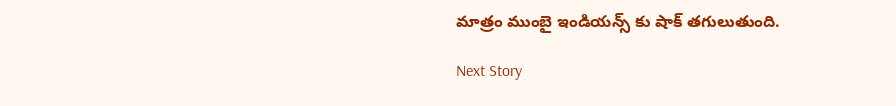మాత్రం ముంబై ఇండియన్స్ కు షాక్ తగులుతుంది.

Next Story